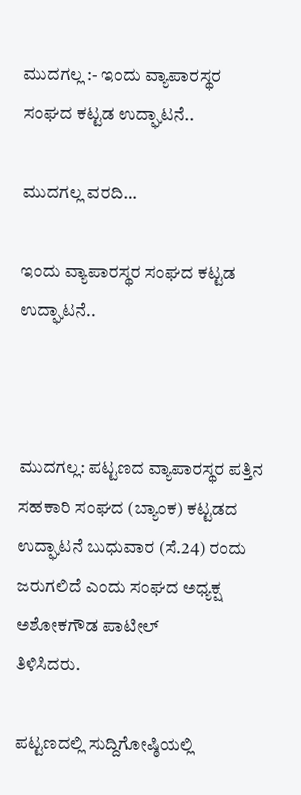ಮುದಗಲ್ಲ :- ಇಂದು ವ್ಯಾಪಾರಸ್ಥರ ಸಂಘದ ಕಟ್ಟಡ ಉದ್ಘಾಟನೆ..

ಮುದಗಲ್ಲ ವರದಿ…

ಇಂದು ವ್ಯಾಪಾರಸ್ಥರ ಸಂಘದ ಕಟ್ಟಡ ಉದ್ಘಾಟನೆ..



ಮುದಗಲ್ಲ: ಪಟ್ಟಣದ ವ್ಯಾಪಾರಸ್ಥರ ಪತ್ತಿನ ಸಹಕಾರಿ ಸಂಘದ (ಬ್ಯಾಂಕ) ಕಟ್ಟಡದ ಉದ್ಘಾಟನೆ ಬುಧುವಾರ (ಸೆ.24) ರಂದು ಜರುಗಲಿದೆ ಎಂದು ಸಂಘದ ಅಧ್ಯಕ್ಷ ಅಶೋಕಗೌಡ ಪಾಟೀಲ್
ತಿಳಿಸಿದರು.

ಪಟ್ಟಣದಲ್ಲಿ ಸುದ್ದಿಗೋಷ್ಠಿಯಲ್ಲಿ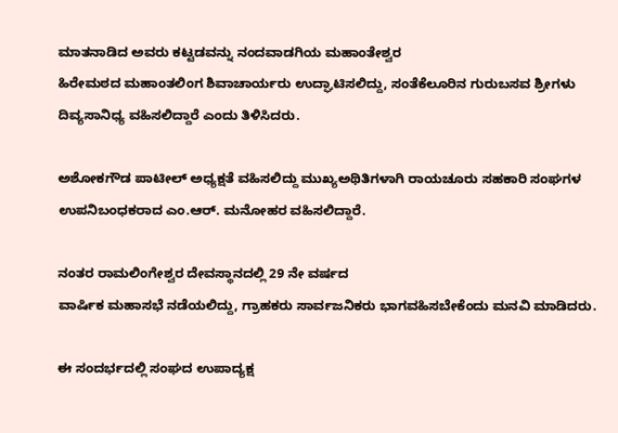ಮಾತನಾಡಿದ ಅವರು ಕಟ್ಟಡವನ್ನು ನಂದವಾಡಗಿಯ ಮಹಾಂತೇಶ್ವರ
ಹಿರೇಮಠದ ಮಹಾಂತಲಿಂಗ ಶಿವಾಚಾರ್ಯರು ಉದ್ಘಾಟಿಸಲಿದ್ದು, ಸಂತೆಕೆಲೂರಿನ ಗುರುಬಸವ ಶ್ರೀಗಳು ದಿವ್ಯಸಾನಿಧ್ಯ ವಹಿಸಲಿದ್ದಾರೆ ಎಂದು ತಿಳಿಸಿದರು.

ಅಶೋಕಗೌಡ ಪಾಟೀಲ್ ಅಧ್ಯಕ್ಷತೆ ವಹಿಸಲಿದ್ದು ಮುಖ್ಯಅಥಿತಿಗಳಾಗಿ ರಾಯಚೂರು ಸಹಕಾರಿ ಸಂಘಗಳ ಉಪನಿಬಂಧಕರಾದ ಎಂ.ಆರ್. ಮನೋಹರ ವಹಿಸಲಿದ್ದಾರೆ.

ನಂತರ ರಾಮಲಿಂಗೇಶ್ವರ ದೇವಸ್ಥಾನದಲ್ಲಿ 29 ನೇ ವರ್ಷದ
ವಾರ್ಷಿಕ ಮಹಾಸಭೆ ನಡೆಯಲಿದ್ದು, ಗ್ರಾಹಕರು ಸಾರ್ವಜನಿಕರು ಭಾಗವಹಿಸಬೇಕೆಂದು ಮನವಿ ಮಾಡಿದರು.

ಈ ಸಂದರ್ಭದಲ್ಲಿ ಸಂಘದ ಉಪಾದ್ಯಕ್ಷ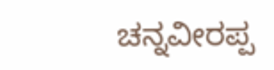ಚನ್ನವೀರಪ್ಪ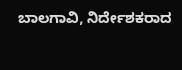ಬಾಲಗಾವಿ, ನಿರ್ದೇಶಕರಾದ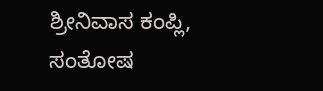ಶ್ರೀನಿವಾಸ ಕಂಪ್ಲಿ, ಸಂತೋಷ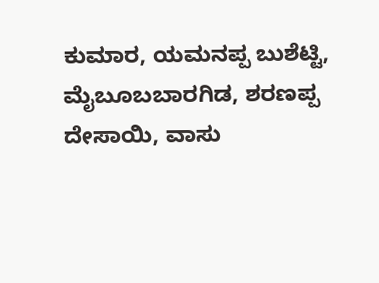ಕುಮಾರ, ಯಮನಪ್ಪ ಬುಶೆಟ್ಟಿ, ಮೈಬೂಬಬಾರಗಿಡ, ಶರಣಪ್ಪ ದೇಸಾಯಿ, ವಾಸು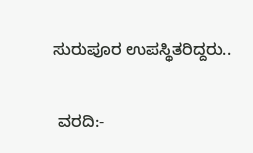ಸುರುಪೂರ ಉಪಸ್ಥಿತರಿದ್ದರು..

 ವರದಿ:-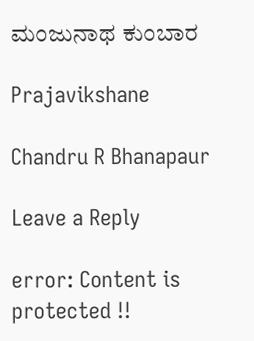ಮಂಜುನಾಥ ಕುಂಬಾರ

Prajavikshane

Chandru R Bhanapaur

Leave a Reply

error: Content is protected !!